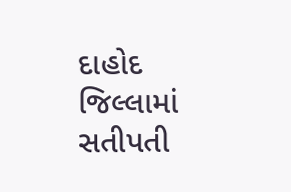દાહોદ જિલ્લામાં સતીપતી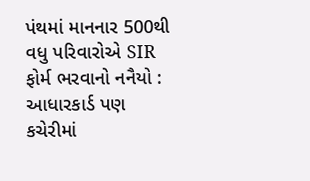પંથમાં માનનાર 500થી વધુ પરિવારોએ SIR ફોર્મ ભરવાનો નનૈયો : આધારકાર્ડ પણ કચેરીમાં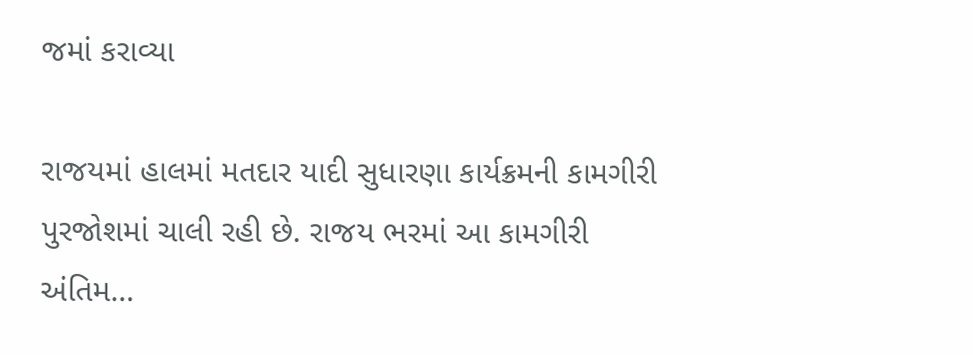જમાં કરાવ્યા

રાજયમાં હાલમાં મતદાર યાદી સુધારણા કાર્યક્રમની કામગીરી પુરજોશમાં ચાલી રહી છે. રાજય ભરમાં આ કામગીરી અંતિમ…